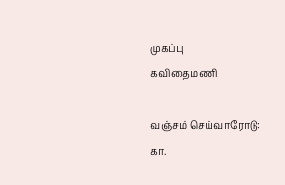முகப்பு
கவிதைமணி

வஞ்சம் செய்வாரோடு:  கா.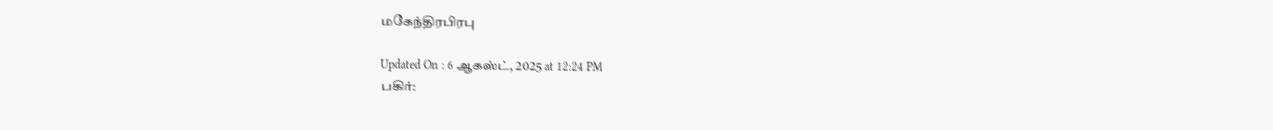மகேந்திரபிரபு

Updated On : 6 ஆகஸ்ட், 2025 at 12:24 PM
பகிர்: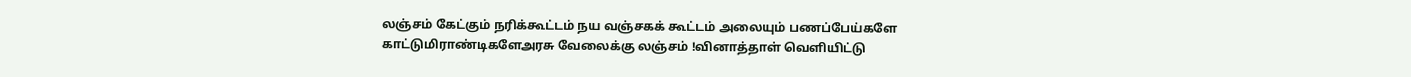லஞ்சம் கேட்கும் நரிக்கூட்டம் நய வஞ்சகக் கூட்டம் அலையும் பணப்பேய்களே காட்டுமிராண்டிகளேஅரசு வேலைக்கு லஞ்சம் !வினாத்தாள் வெளியிட்டு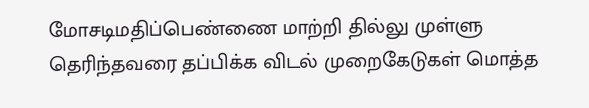மோசடிமதிப்பெண்ணை மாற்றி தில்லு முள்ளு தெரிந்தவரை தப்பிக்க விடல் முறைகேடுகள் மொத்த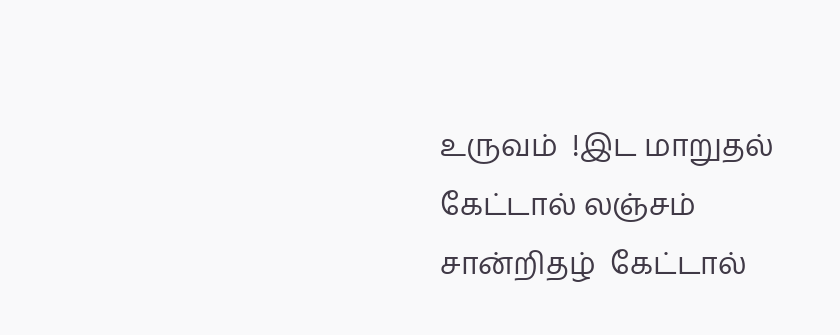உருவம்  !இட மாறுதல் கேட்டால் லஞ்சம் சான்றிதழ்  கேட்டால்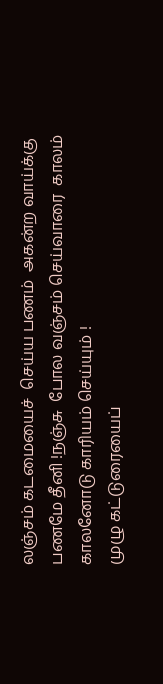லஞ்சம் கடமையைச்  செய்ய பணம்  அகன்ற வாய்க்கு பணமே தீனி !நஞ்சு  போல வஞ்சம் செய்வாரை  காலம் காலனோடு காரியம் செய்யும் !
முழு கட்டுரையைப்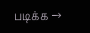படிக்க →